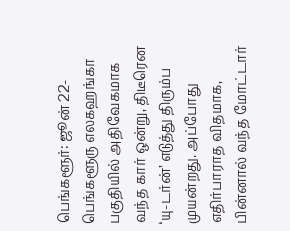பெங்களூர்: ஜூன் 22-
பெங்களூரு எலகஹங்கா பகுதியில் அதிவேகமாக வந்த கார் ஒன்று, திடீரென ‘யு-டர்ன்’ எடுத்து திரும்ப முயன்றது. அப்போது எதிர்பாராத விதமாக, பின்னால் வந்த மோட்டார்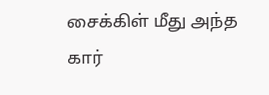சைக்கிள் மீது அந்த கார்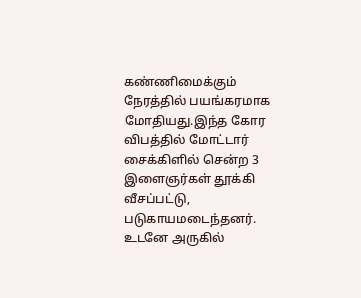கண்ணிமைக்கும் நேரத்தில் பயங்கரமாக மோதியது.இந்த கோர விபத்தில் மோட்டார் சைக்கிளில் சென்ற 3 இளைஞர்கள் தூக்கி வீசப்பட்டு, படுகாயமடைந்தனர். உடனே அருகில்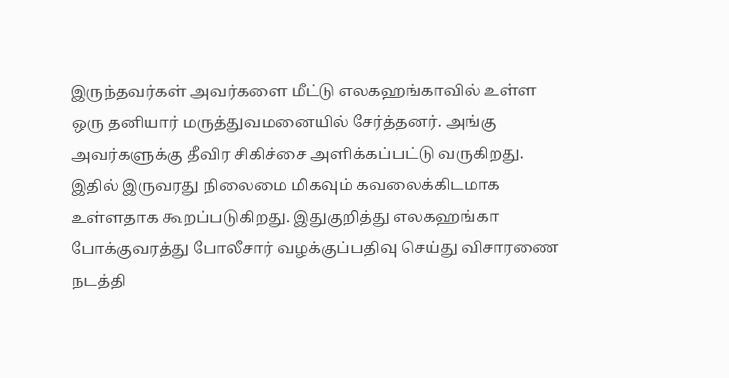இருந்தவர்கள் அவர்களை மீட்டு எலகஹங்காவில் உள்ள ஒரு தனியார் மருத்துவமனையில் சேர்த்தனர். அங்கு அவர்களுக்கு தீவிர சிகிச்சை அளிக்கப்பட்டு வருகிறது. இதில் இருவரது நிலைமை மிகவும் கவலைக்கிடமாக உள்ளதாக கூறப்படுகிறது. இதுகுறித்து எலகஹங்கா போக்குவரத்து போலீசார் வழக்குப்பதிவு செய்து விசாரணை நடத்தி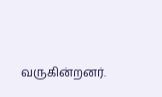வருகின்றனர்.